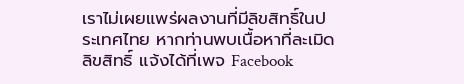เราไม่เผยแพร่ผลงานที่มีลิขสิทธิ์ในประเทศไทย หากท่านพบเนื้อหาที่ละเมิดลิขสิทธิ์ แจ้งได้ที่เพจ Facebook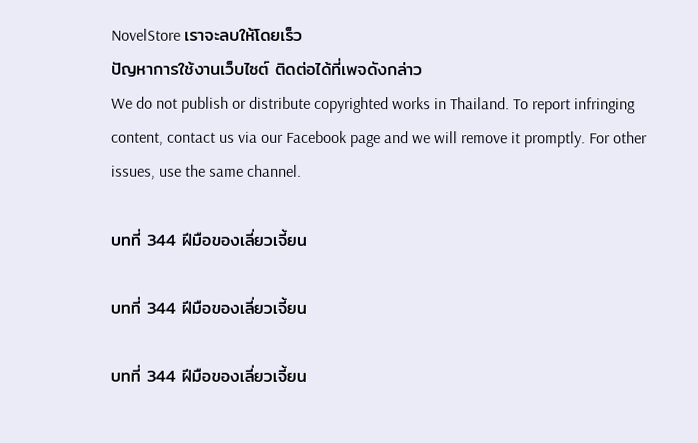NovelStore เราจะลบให้โดยเร็ว
ปัญหาการใช้งานเว็บไซต์ ติดต่อได้ที่เพจดังกล่าว
We do not publish or distribute copyrighted works in Thailand. To report infringing content, contact us via our Facebook page and we will remove it promptly. For other issues, use the same channel.

บทที่ 344 ฝีมือของเลี่ยวเจี้ยน

บทที่ 344 ฝีมือของเลี่ยวเจี้ยน

บทที่ 344 ฝีมือของเลี่ยวเจี้ยน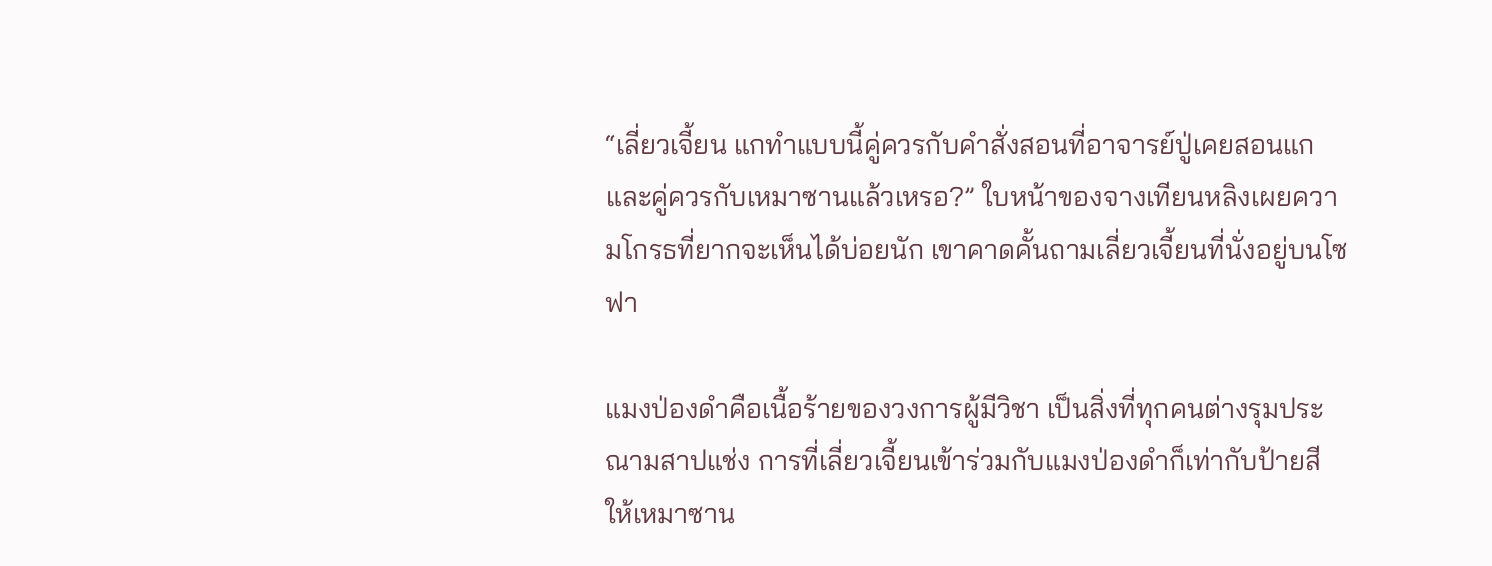“เลี่ยวเจี้ยน แกทำแบบนี้คู่ควรกับคำสั่งสอนที่อาจารย์ปู่เคยสอนแก และคู่ควรกับเหมาซานแล้วเหรอ?” ใบหน้าของจางเทียนหลิงเผยความโกรธที่ยากจะเห็นได้บ่อยนัก เขาคาดคั้นถามเลี่ยวเจี้ยนที่นั่งอยู่บนโซฟา

แมงป่องดำคือเนื้อร้ายของวงการผู้มีวิชา เป็นสิ่งที่ทุกคนต่างรุมประณามสาปแช่ง การที่เลี่ยวเจี้ยนเข้าร่วมกับแมงป่องดำก็เท่ากับป้ายสีให้เหมาซาน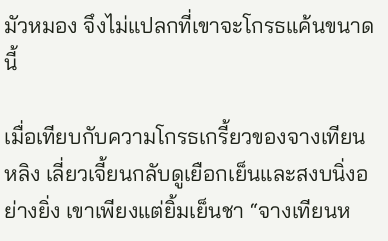มัวหมอง จึงไม่แปลกที่เขาจะโกรธแค้นขนาดนี้

เมื่อเทียบกับความโกรธเกรี้ยวของจางเทียนหลิง เลี่ยวเจี้ยนกลับดูเยือกเย็นและสงบนิ่งอย่างยิ่ง เขาเพียงแต่ยิ้มเย็นชา “จางเทียนห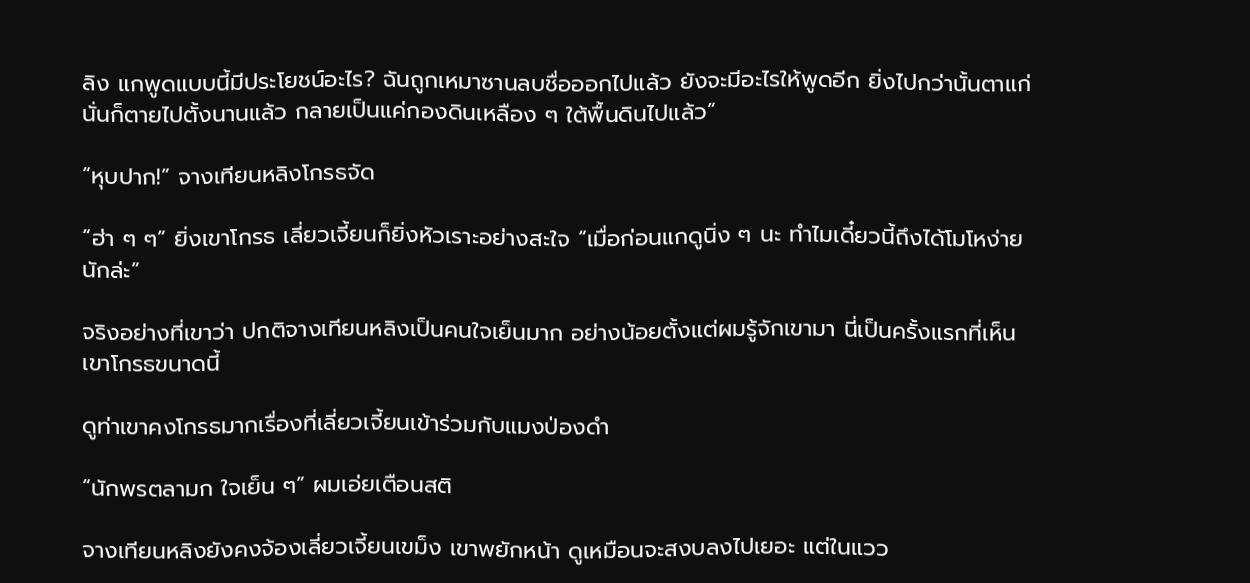ลิง แกพูดแบบนี้มีประโยชน์อะไร? ฉันถูกเหมาซานลบชื่อออกไปแล้ว ยังจะมีอะไรให้พูดอีก ยิ่งไปกว่านั้นตาแก่นั่นก็ตายไปตั้งนานแล้ว กลายเป็นแค่กองดินเหลือง ๆ ใต้พื้นดินไปแล้ว”

“หุบปาก!” จางเทียนหลิงโกรธจัด

“ฮ่า ๆ ๆ” ยิ่งเขาโกรธ เลี่ยวเจี้ยนก็ยิ่งหัวเราะอย่างสะใจ “เมื่อก่อนแกดูนิ่ง ๆ นะ ทำไมเดี๋ยวนี้ถึงได้โมโหง่ายนักล่ะ”

จริงอย่างที่เขาว่า ปกติจางเทียนหลิงเป็นคนใจเย็นมาก อย่างน้อยตั้งแต่ผมรู้จักเขามา นี่เป็นครั้งแรกที่เห็นเขาโกรธขนาดนี้

ดูท่าเขาคงโกรธมากเรื่องที่เลี่ยวเจี้ยนเข้าร่วมกับแมงป่องดำ

“นักพรตลามก ใจเย็น ๆ” ผมเอ่ยเตือนสติ

จางเทียนหลิงยังคงจ้องเลี่ยวเจี้ยนเขม็ง เขาพยักหน้า ดูเหมือนจะสงบลงไปเยอะ แต่ในแวว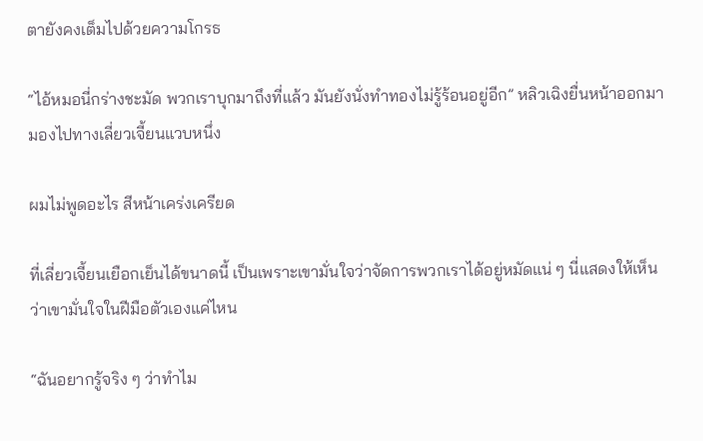ตายังคงเต็มไปด้วยความโกรธ

“ไอ้หมอนี่กร่างชะมัด พวกเราบุกมาถึงที่แล้ว มันยังนั่งทำทองไม่รู้ร้อนอยู่อีก” หลิวเฉิงยื่นหน้าออกมา มองไปทางเลี่ยวเจี้ยนแวบหนึ่ง

ผมไม่พูดอะไร สีหน้าเคร่งเครียด

ที่เลี่ยวเจี้ยนเยือกเย็นได้ขนาดนี้ เป็นเพราะเขามั่นใจว่าจัดการพวกเราได้อยู่หมัดแน่ ๆ นี่แสดงให้เห็นว่าเขามั่นใจในฝีมือตัวเองแค่ไหน

“ฉันอยากรู้จริง ๆ ว่าทำไม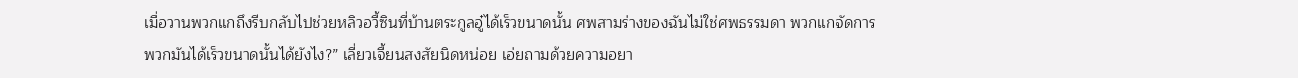เมื่อวานพวกแกถึงรีบกลับไปช่วยหลิวอวี้ซินที่บ้านตระกูลอู๋ได้เร็วขนาดนั้น ศพสามร่างของฉันไม่ใช่ศพธรรมดา พวกแกจัดการพวกมันได้เร็วขนาดนั้นได้ยังไง?” เลี่ยวเจี้ยนสงสัยนิดหน่อย เอ่ยถามด้วยความอยา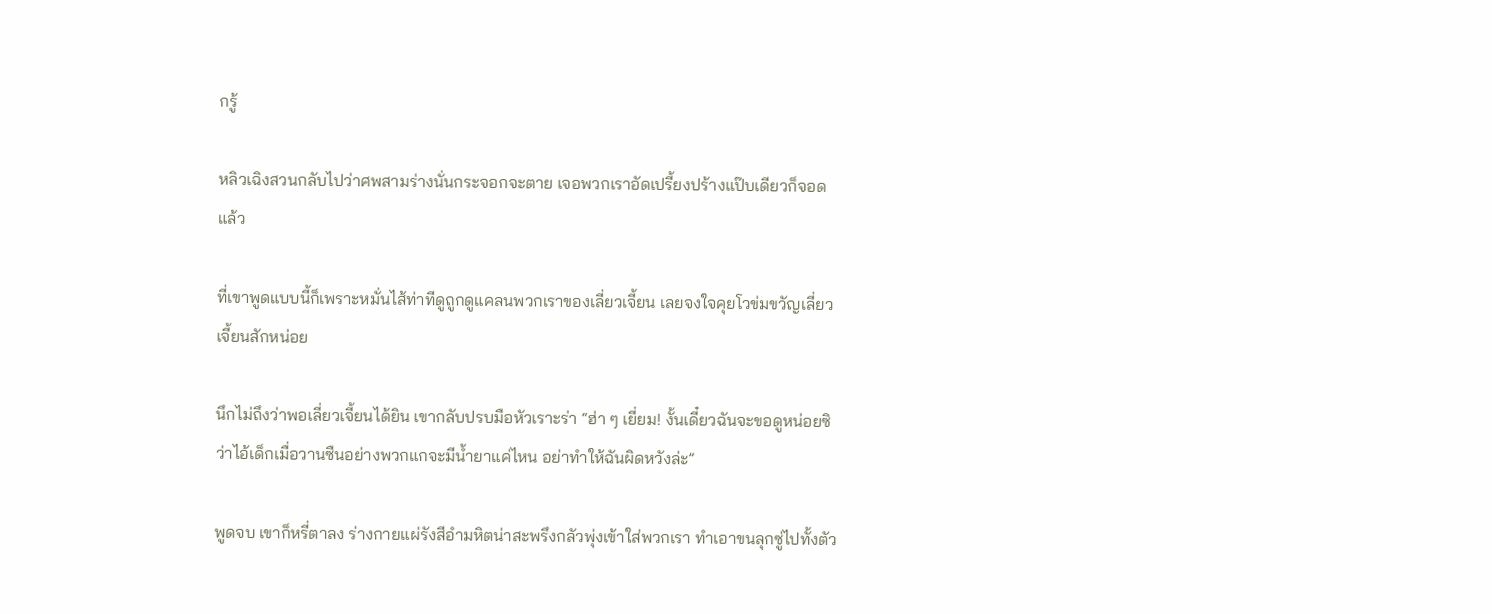กรู้

หลิวเฉิงสวนกลับไปว่าศพสามร่างนั่นกระจอกจะตาย เจอพวกเราอัดเปรี้ยงปร้างแป๊บเดียวก็จอดแล้ว

ที่เขาพูดแบบนี้ก็เพราะหมั่นไส้ท่าทีดูถูกดูแคลนพวกเราของเลี่ยวเจี้ยน เลยจงใจคุยโวข่มขวัญเลี่ยวเจี้ยนสักหน่อย

นึกไม่ถึงว่าพอเลี่ยวเจี้ยนได้ยิน เขากลับปรบมือหัวเราะร่า “ฮ่า ๆ เยี่ยม! งั้นเดี๋ยวฉันจะขอดูหน่อยซิว่าไอ้เด็กเมื่อวานซืนอย่างพวกแกจะมีน้ำยาแค่ไหน อย่าทำให้ฉันผิดหวังล่ะ”

พูดจบ เขาก็หรี่ตาลง ร่างกายแผ่รังสีอำมหิตน่าสะพรึงกลัวพุ่งเข้าใส่พวกเรา ทำเอาขนลุกซู่ไปทั้งตัว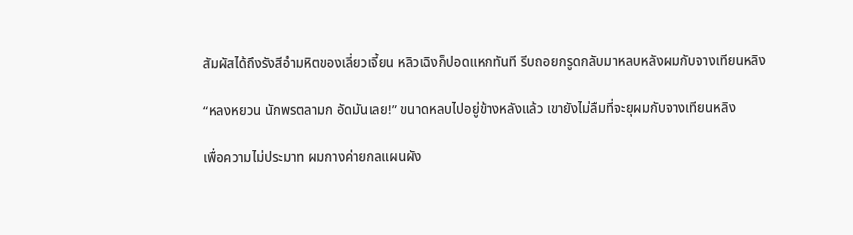สัมผัสได้ถึงรังสีอำมหิตของเลี่ยวเจี้ยน หลิวเฉิงก็ปอดแหกทันที รีบถอยกรูดกลับมาหลบหลังผมกับจางเทียนหลิง

“หลงหยวน นักพรตลามก อัดมันเลย!” ขนาดหลบไปอยู่ข้างหลังแล้ว เขายังไม่ลืมที่จะยุผมกับจางเทียนหลิง

เพื่อความไม่ประมาท ผมกางค่ายกลแผนผัง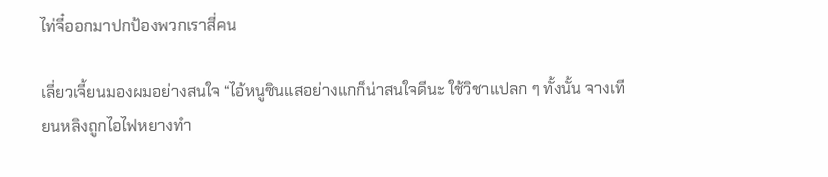ไท่จี๋ออกมาปกป้องพวกเราสี่คน

เลี่ยวเจี้ยนมองผมอย่างสนใจ “ไอ้หนูซินแสอย่างแกก็น่าสนใจดีนะ ใช้วิชาแปลก ๆ ทั้งนั้น จางเทียนหลิงถูกไอไฟหยางทำ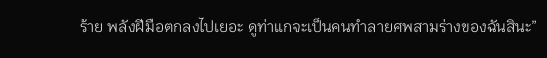ร้าย พลังฝีมือตกลงไปเยอะ ดูท่าแกจะเป็นคนทำลายศพสามร่างของฉันสินะ”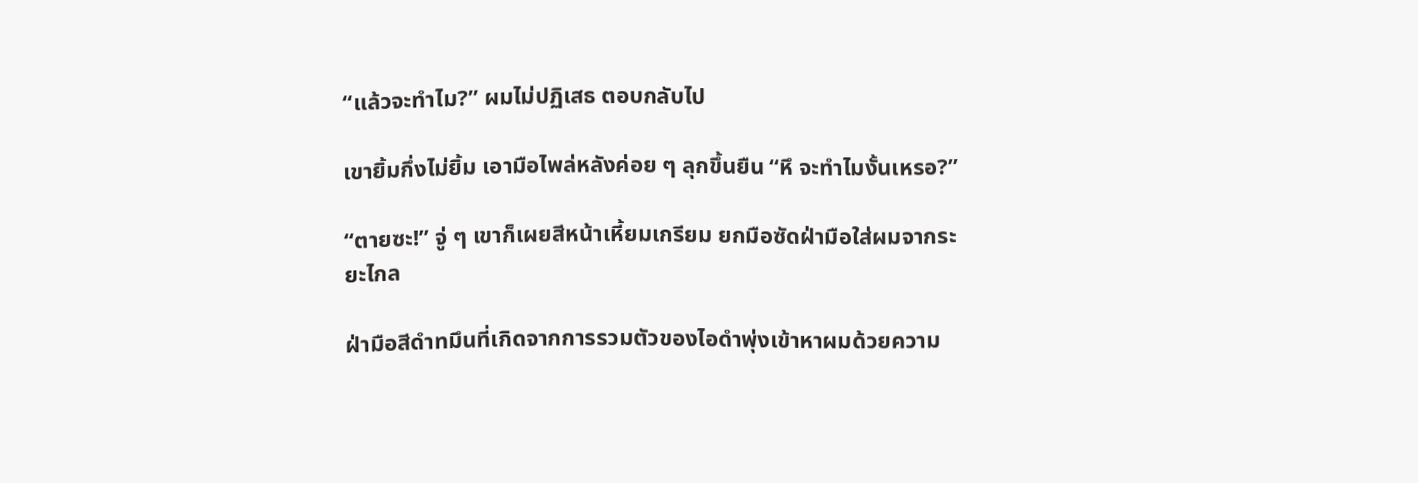“แล้วจะทำไม?” ผมไม่ปฏิเสธ ตอบกลับไป

เขายิ้มกึ่งไม่ยิ้ม เอามือไพล่หลังค่อย ๆ ลุกขึ้นยืน “หึ จะทำไมงั้นเหรอ?”

“ตายซะ!” จู่ ๆ เขาก็เผยสีหน้าเหี้ยมเกรียม ยกมือซัดฝ่ามือใส่ผมจากระยะไกล

ฝ่ามือสีดำทมึนที่เกิดจากการรวมตัวของไอดำพุ่งเข้าหาผมด้วยความ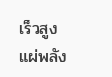เร็วสูง แผ่พลัง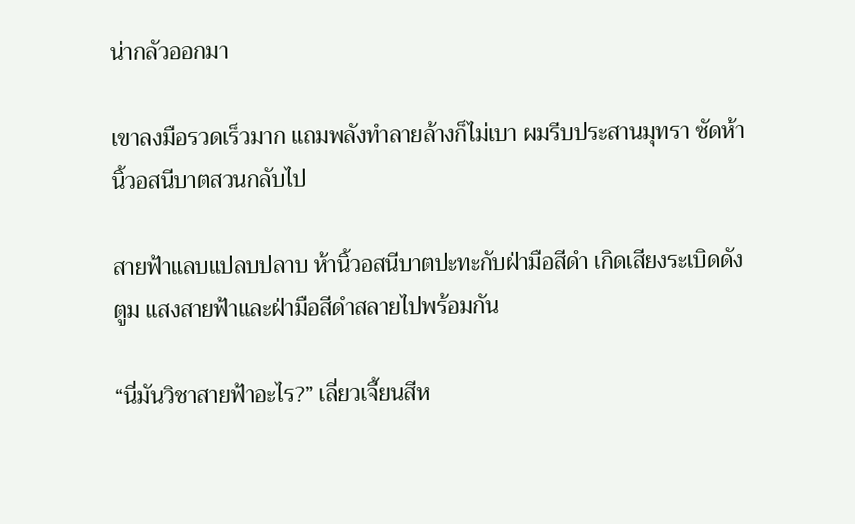น่ากลัวออกมา

เขาลงมือรวดเร็วมาก แถมพลังทำลายล้างก็ไม่เบา ผมรีบประสานมุทรา ซัดห้านิ้วอสนีบาตสวนกลับไป

สายฟ้าแลบแปลบปลาบ ห้านิ้วอสนีบาตปะทะกับฝ่ามือสีดำ เกิดเสียงระเบิดดังตูม แสงสายฟ้าและฝ่ามือสีดำสลายไปพร้อมกัน

“นี่มันวิชาสายฟ้าอะไร?” เลี่ยวเจี้ยนสีห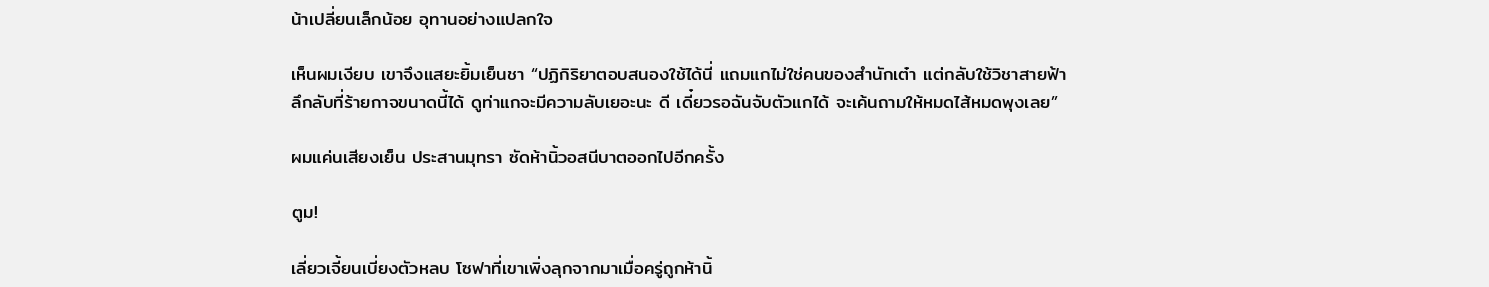น้าเปลี่ยนเล็กน้อย อุทานอย่างแปลกใจ

เห็นผมเงียบ เขาจึงแสยะยิ้มเย็นชา “ปฏิกิริยาตอบสนองใช้ได้นี่ แถมแกไม่ใช่คนของสำนักเต๋า แต่กลับใช้วิชาสายฟ้าลึกลับที่ร้ายกาจขนาดนี้ได้ ดูท่าแกจะมีความลับเยอะนะ ดี เดี๋ยวรอฉันจับตัวแกได้ จะเค้นถามให้หมดไส้หมดพุงเลย”

ผมแค่นเสียงเย็น ประสานมุทรา ซัดห้านิ้วอสนีบาตออกไปอีกครั้ง

ตูม!

เลี่ยวเจี้ยนเบี่ยงตัวหลบ โซฟาที่เขาเพิ่งลุกจากมาเมื่อครู่ถูกห้านิ้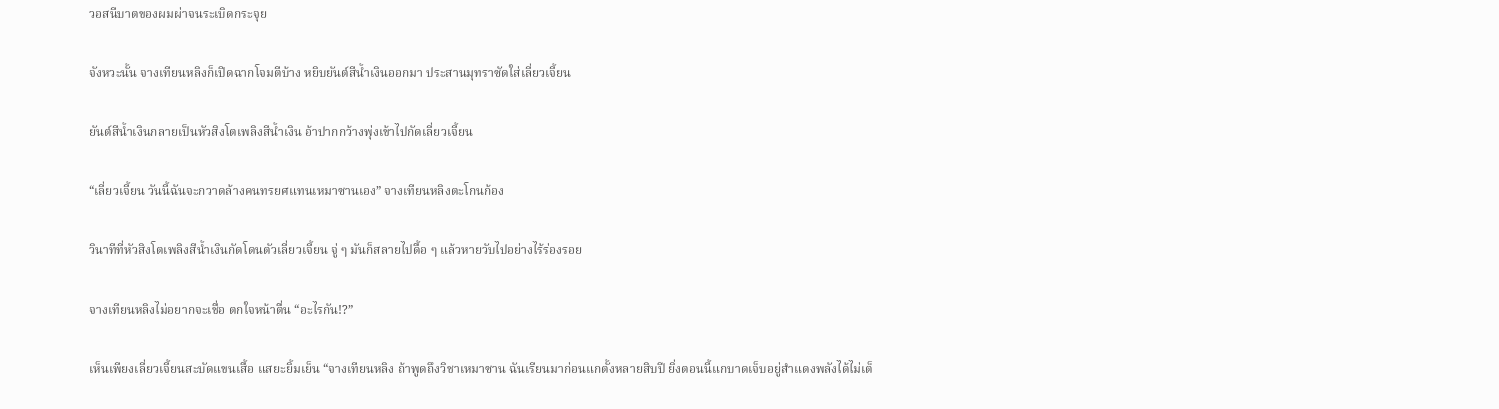วอสนีบาตของผมผ่าจนระเบิดกระจุย

จังหวะนั้น จางเทียนหลิงก็เปิดฉากโจมตีบ้าง หยิบยันต์สีน้ำเงินออกมา ประสานมุทราซัดใส่เลี่ยวเจี้ยน

ยันต์สีน้ำเงินกลายเป็นหัวสิงโตเพลิงสีน้ำเงิน อ้าปากกว้างพุ่งเข้าไปกัดเลี่ยวเจี้ยน

“เลี่ยวเจี้ยน วันนี้ฉันจะกวาดล้างคนทรยศแทนเหมาซานเอง” จางเทียนหลิงตะโกนก้อง

วินาทีที่หัวสิงโตเพลิงสีน้ำเงินกัดโดนตัวเลี่ยวเจี้ยน จู่ ๆ มันก็สลายไปดื้อ ๆ แล้วหายวับไปอย่างไร้ร่องรอย

จางเทียนหลิงไม่อยากจะเชื่อ ตกใจหน้าตื่น “อะไรกัน!?”

เห็นเพียงเลี่ยวเจี้ยนสะบัดแขนเสื้อ แสยะยิ้มเย็น “จางเทียนหลิง ถ้าพูดถึงวิชาเหมาซาน ฉันเรียนมาก่อนแกตั้งหลายสิบปี ยิ่งตอนนี้แกบาดเจ็บอยู่สำแดงพลังได้ไม่เต็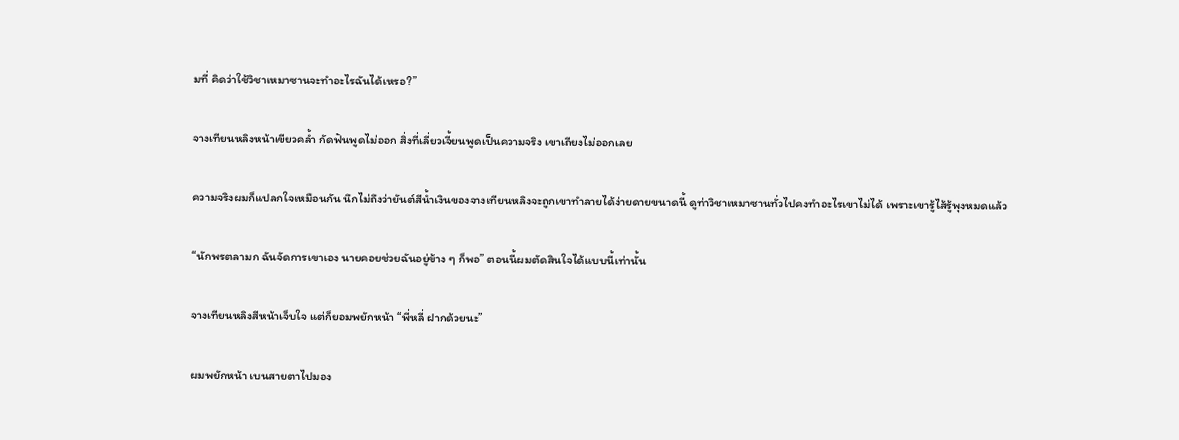มที่ คิดว่าใช้วิชาเหมาซานจะทำอะไรฉันได้เหรอ?”

จางเทียนหลิงหน้าเขียวคล้ำ กัดฟันพูดไม่ออก สิ่งที่เลี่ยวเจี้ยนพูดเป็นความจริง เขาเถียงไม่ออกเลย

ความจริงผมก็แปลกใจเหมือนกัน นึกไม่ถึงว่ายันต์สีน้ำเงินของจางเทียนหลิงจะถูกเขาทำลายได้ง่ายดายขนาดนี้ ดูท่าวิชาเหมาซานทั่วไปคงทำอะไรเขาไม่ได้ เพราะเขารู้ไส้รู้พุงหมดแล้ว

“นักพรตลามก ฉันจัดการเขาเอง นายคอยช่วยฉันอยู่ข้าง ๆ ก็พอ” ตอนนี้ผมตัดสินใจได้แบบนี้เท่านั้น

จางเทียนหลิงสีหน้าเจ็บใจ แต่ก็ยอมพยักหน้า “พี่หลี่ ฝากด้วยนะ”

ผมพยักหน้า เบนสายตาไปมอง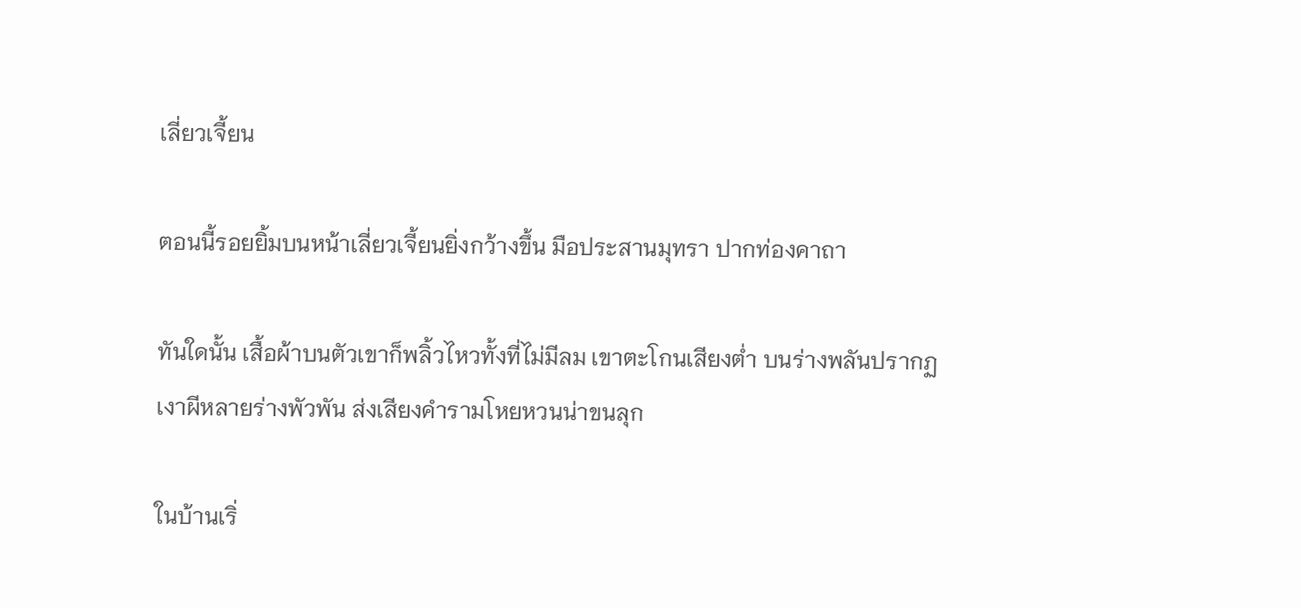เลี่ยวเจี้ยน

ตอนนี้รอยยิ้มบนหน้าเลี่ยวเจี้ยนยิ่งกว้างขึ้น มือประสานมุทรา ปากท่องคาถา

ทันใดนั้น เสื้อผ้าบนตัวเขาก็พลิ้วไหวทั้งที่ไม่มีลม เขาตะโกนเสียงต่ำ บนร่างพลันปรากฏเงาผีหลายร่างพัวพัน ส่งเสียงคำรามโหยหวนน่าขนลุก

ในบ้านเริ่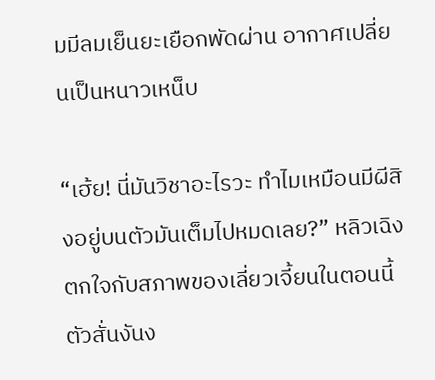มมีลมเย็นยะเยือกพัดผ่าน อากาศเปลี่ยนเป็นหนาวเหน็บ

“เฮ้ย! นี่มันวิชาอะไรวะ ทำไมเหมือนมีผีสิงอยู่บนตัวมันเต็มไปหมดเลย?” หลิวเฉิงตกใจกับสภาพของเลี่ยวเจี้ยนในตอนนี้ ตัวสั่นงันง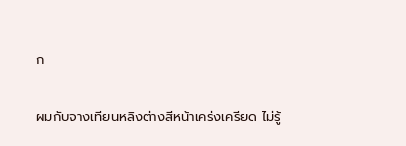ก

ผมกับจางเทียนหลิงต่างสีหน้าเคร่งเครียด ไม่รู้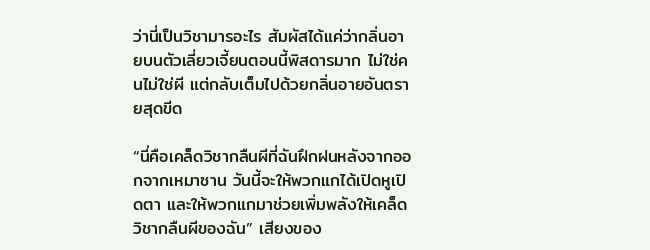ว่านี่เป็นวิชามารอะไร สัมผัสได้แค่ว่ากลิ่นอายบนตัวเลี่ยวเจี้ยนตอนนี้พิสดารมาก ไม่ใช่คนไม่ใช่ผี แต่กลับเต็มไปด้วยกลิ่นอายอันตรายสุดขีด

“นี่คือเคล็ดวิชากลืนผีที่ฉันฝึกฝนหลังจากออกจากเหมาซาน วันนี้จะให้พวกแกได้เปิดหูเปิดตา และให้พวกแกมาช่วยเพิ่มพลังให้เคล็ดวิชากลืนผีของฉัน” เสียงของ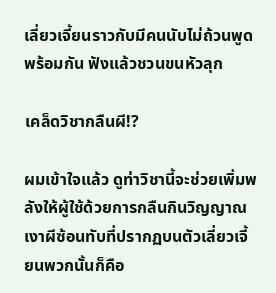เลี่ยวเจี้ยนราวกับมีคนนับไม่ถ้วนพูดพร้อมกัน ฟังแล้วชวนขนหัวลุก

เคล็ดวิชากลืนผี!?

ผมเข้าใจแล้ว ดูท่าวิชานี้จะช่วยเพิ่มพลังให้ผู้ใช้ด้วยการกลืนกินวิญญาณ เงาผีซ้อนทับที่ปรากฏบนตัวเลี่ยวเจี้ยนพวกนั้นก็คือ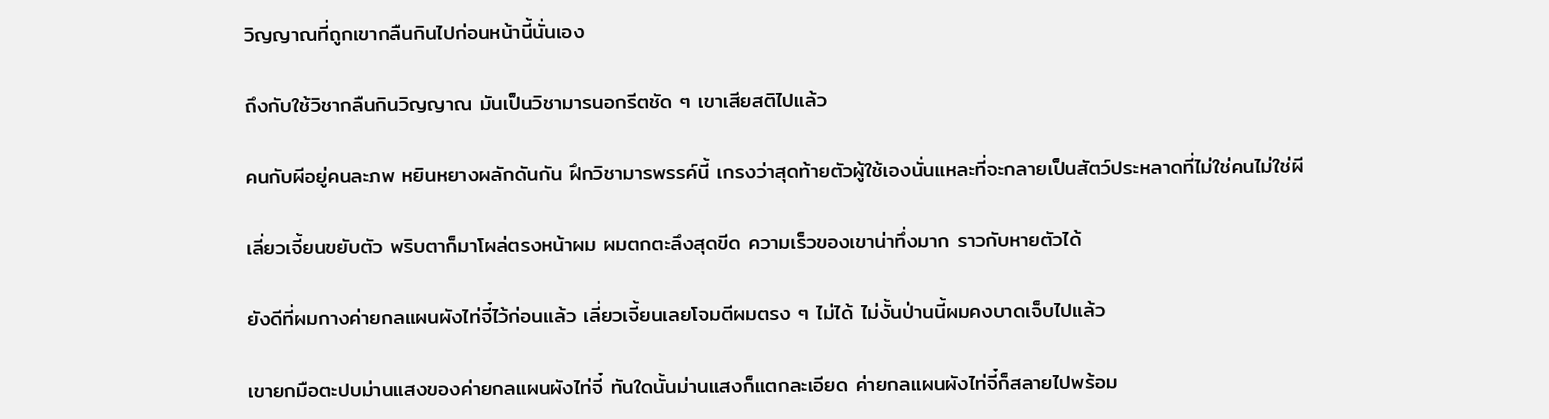วิญญาณที่ถูกเขากลืนกินไปก่อนหน้านี้นั่นเอง

ถึงกับใช้วิชากลืนกินวิญญาณ มันเป็นวิชามารนอกรีตชัด ๆ เขาเสียสติไปแล้ว

คนกับผีอยู่คนละภพ หยินหยางผลักดันกัน ฝึกวิชามารพรรค์นี้ เกรงว่าสุดท้ายตัวผู้ใช้เองนั่นแหละที่จะกลายเป็นสัตว์ประหลาดที่ไม่ใช่คนไม่ใช่ผี

เลี่ยวเจี้ยนขยับตัว พริบตาก็มาโผล่ตรงหน้าผม ผมตกตะลึงสุดขีด ความเร็วของเขาน่าทึ่งมาก ราวกับหายตัวได้

ยังดีที่ผมกางค่ายกลแผนผังไท่จี๋ไว้ก่อนแล้ว เลี่ยวเจี้ยนเลยโจมตีผมตรง ๆ ไม่ได้ ไม่งั้นป่านนี้ผมคงบาดเจ็บไปแล้ว

เขายกมือตะปบม่านแสงของค่ายกลแผนผังไท่จี๋ ทันใดนั้นม่านแสงก็แตกละเอียด ค่ายกลแผนผังไท่จี๋ก็สลายไปพร้อม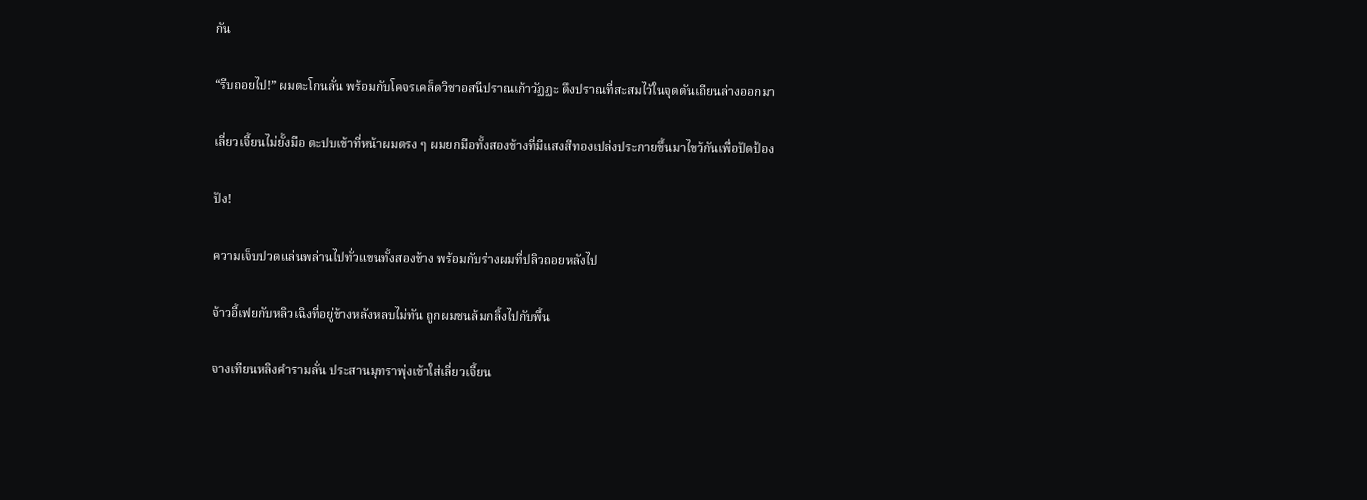กัน

“รีบถอยไป!” ผมตะโกนลั่น พร้อมกับโคจรเคล็ดวิชาอสนีปราณเก้าวัฏฏะ ดึงปราณที่สะสมไว้ในจุดตันเถียนล่างออกมา

เลี่ยวเจี้ยนไม่ยั้งมือ ตะปบเข้าที่หน้าผมตรง ๆ ผมยกมือทั้งสองข้างที่มีแสงสีทองเปล่งประกายขึ้นมาไขว้กันเพื่อปัดป้อง

ปัง!

ความเจ็บปวดแล่นพล่านไปทั่วแขนทั้งสองข้าง พร้อมกับร่างผมที่ปลิวถอยหลังไป

จ้าวอี้เฟยกับหลิวเฉิงที่อยู่ข้างหลังหลบไม่ทัน ถูกผมชนล้มกลิ้งไปกับพื้น

จางเทียนหลิงคำรามลั่น ประสานมุทราพุ่งเข้าใส่เลี่ยวเจี้ยน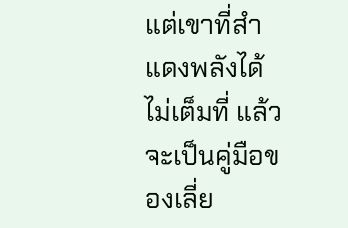แต่เขาที่สำแดงพลังได้ไม่เต็มที่ แล้วจะเป็นคู่มือของเลี่ย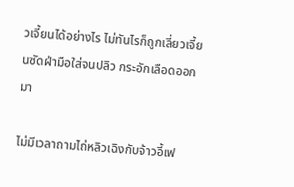วเจี้ยนได้อย่างไร ไม่ทันไรก็ถูกเลี่ยวเจี้ยนซัดฝ่ามือใส่จนปลิว กระอักเลือดออกมา

ไม่มีเวลาถามไถ่หลิวเฉิงกับจ้าวอี้เฟ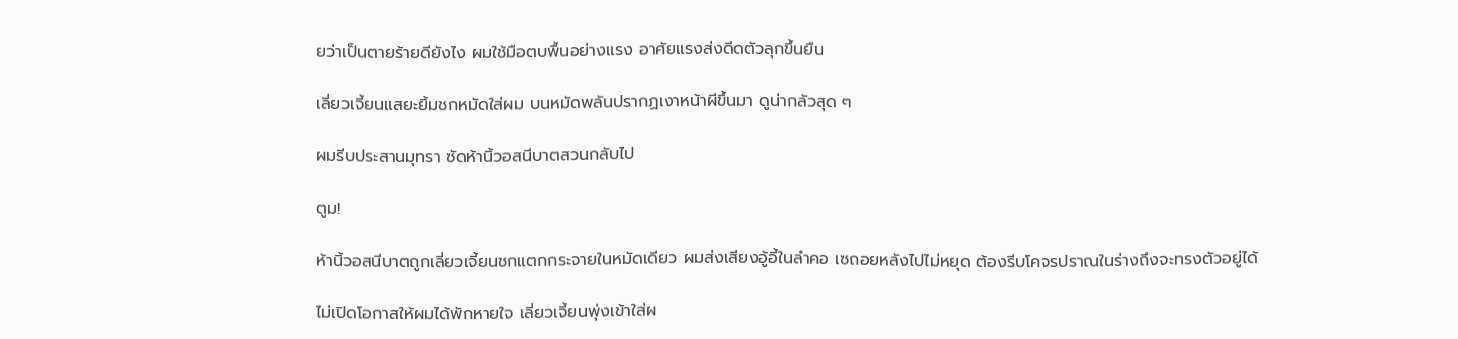ยว่าเป็นตายร้ายดียังไง ผมใช้มือตบพื้นอย่างแรง อาศัยแรงส่งดีดตัวลุกขึ้นยืน

เลี่ยวเจี้ยนแสยะยิ้มชกหมัดใส่ผม บนหมัดพลันปรากฏเงาหน้าผีขึ้นมา ดูน่ากลัวสุด ๆ

ผมรีบประสานมุทรา ซัดห้านิ้วอสนีบาตสวนกลับไป

ตูม!

ห้านิ้วอสนีบาตถูกเลี่ยวเจี้ยนชกแตกกระจายในหมัดเดียว ผมส่งเสียงอู้อี้ในลำคอ เซถอยหลังไปไม่หยุด ต้องรีบโคจรปราณในร่างถึงจะทรงตัวอยู่ได้

ไม่เปิดโอกาสให้ผมได้พักหายใจ เลี่ยวเจี้ยนพุ่งเข้าใส่ผ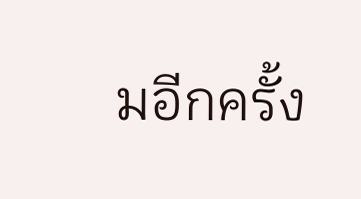มอีกครั้ง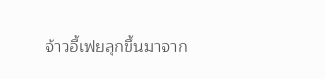จ้าวอี้เฟยลุกขึ้นมาจาก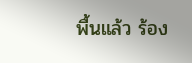พื้นแล้ว ร้อง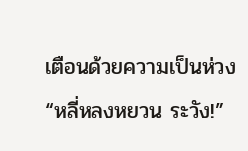เตือนด้วยความเป็นห่วง “หลี่หลงหยวน ระวัง!”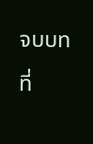จบบทที่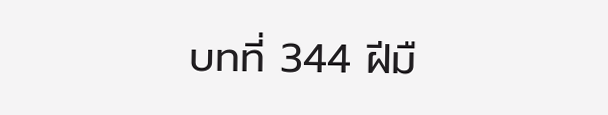บทที่ 344 ฝีมื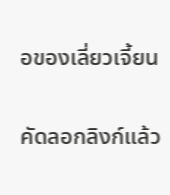อของเลี่ยวเจี้ยน

คัดลอกลิงก์แล้ว